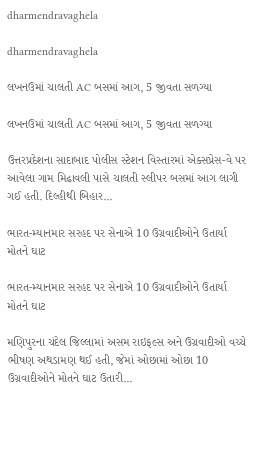dharmendravaghela

dharmendravaghela

લખનઉમાં ચાલતી AC બસમાં આગ, 5 જીવતા સળગ્યા

લખનઉમાં ચાલતી AC બસમાં આગ, 5 જીવતા સળગ્યા

ઉત્તરપ્રદેશના સાદાબાદ પોલીસ સ્ટેશન વિસ્તારમાં એક્સપ્રેસ-વે પર આવેલા ગામ મિઢાવલી પાસે ચાલતી સ્લીપર બસમાં આગ લાગી ગઈ હતી. દિલ્હીથી બિહાર...

ભારત-મ્યાનમાર સરહદ પર સેનાએ 10 ઉગ્રવાદીઓને ઉતાર્યા મોતને ઘાટ

ભારત-મ્યાનમાર સરહદ પર સેનાએ 10 ઉગ્રવાદીઓને ઉતાર્યા મોતને ઘાટ

મણિપુરના ચંદેલ જિલ્લામાં અસમ રાઇફલ્સ અને ઉગ્રવાદીઓ વચ્ચે ભીષણ અથડામણ થઈ હતી, જેમાં ઓછામાં ઓછા 10 ઉગ્રવાદીઓને મોતને ઘાટ ઉતારી...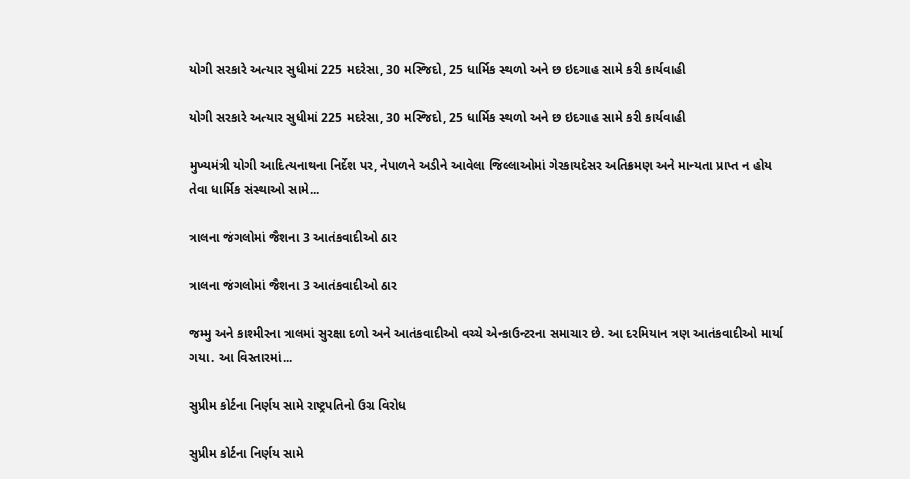યોગી સરકારે અત્યાર સુધીમાં 225 મદરેસા, 30 મસ્જિદો, 25 ધાર્મિક સ્થળો અને છ ઇદગાહ સામે કરી કાર્યવાહી

યોગી સરકારે અત્યાર સુધીમાં 225 મદરેસા, 30 મસ્જિદો, 25 ધાર્મિક સ્થળો અને છ ઇદગાહ સામે કરી કાર્યવાહી

મુખ્યમંત્રી યોગી આદિત્યનાથના નિર્દેશ પર, નેપાળને અડીને આવેલા જિલ્લાઓમાં ગેરકાયદેસર અતિક્રમણ અને માન્યતા પ્રાપ્ત ન હોય તેવા ધાર્મિક સંસ્થાઓ સામે...

ત્રાલના જંગલોમાં જૈશના 3 આતંકવાદીઓ ઠાર

ત્રાલના જંગલોમાં જૈશના 3 આતંકવાદીઓ ઠાર

જમ્મુ અને કાશ્મીરના ત્રાલમાં સુરક્ષા દળો અને આતંકવાદીઓ વચ્ચે એન્કાઉન્ટરના સમાચાર છે. આ દરમિયાન ત્રણ આતંકવાદીઓ માર્યા ગયા. આ વિસ્તારમાં...

સુપ્રીમ કોર્ટના નિર્ણય સામે રાષ્ટ્રપતિનો ઉગ્ર વિરોધ

સુપ્રીમ કોર્ટના નિર્ણય સામે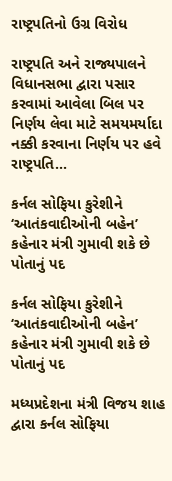રાષ્ટ્રપતિનો ઉગ્ર વિરોધ

રાષ્ટ્રપતિ અને રાજ્યપાલને વિધાનસભા દ્વારા પસાર કરવામાં આવેલા બિલ પર નિર્ણય લેવા માટે સમયમર્યાદા નક્કી કરવાના નિર્ણય પર હવે રાષ્ટ્રપતિ...

કર્નલ સોફિયા કુરેશીને ‘આતંકવાદીઓની બહેન’ કહેનાર મંત્રી ગુમાવી શકે છે પોતાનું પદ

કર્નલ સોફિયા કુરેશીને ‘આતંકવાદીઓની બહેન’ કહેનાર મંત્રી ગુમાવી શકે છે પોતાનું પદ

મધ્યપ્રદેશના મંત્રી વિજય શાહ દ્વારા કર્નલ સોફિયા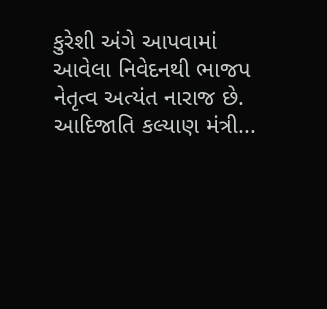કુરેશી અંગે આપવામાં આવેલા નિવેદનથી ભાજપ નેતૃત્વ અત્યંત નારાજ છે. આદિજાતિ કલ્યાણ મંત્રી...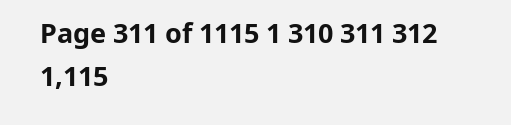Page 311 of 1115 1 310 311 312 1,115